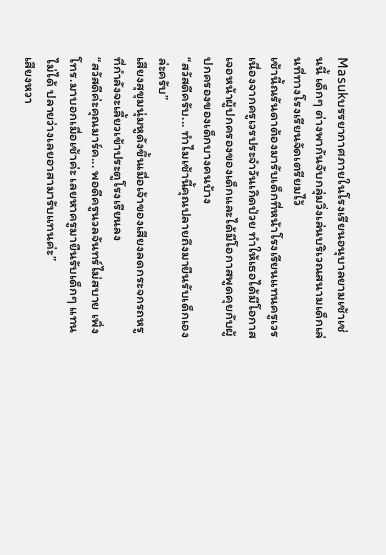Masukบรรยากาศภายในโรงเรียนอนุบาลยามเช้าเช่นนี้ เด็กๆ ต่างพากันจับกลุ่มวิ่งเล่นบริเวณสนามเด็กเล่นที่ทางโรงเรียนจัดเตรียมไว้
เช้านี้ณรันดาต้องมารับเด็กที่หน้าโรงเรียนแทนครูเวร เนื่องจากครูเวรประจำวันเกิดป่วย ทำให้เธอได้มีโอกาสเจอหน้าผู้ปกครองของเด็กและได้มีโอกาสพูดคุยกับผู้ปกครองของเด็กบางคนบ้าง
“สวัสดีครับ... ทำไมเช้านี้คุณปลายถึงมายืนรับเด็กเองล่ะครับ”
เสียงสุขุมนุ่มหูดังขึ้นเมื่อเจ้าของเสียงลดกระจกรถหรูที่กำลังจะเลี้ยวเข้าประตูโรงเรียนลง
“สวัสดีค่ะคุณมาร์ค... พอดีครูนวลจันทร์ไม่สบาย เพิ่งโทร.มาบอกเมื่อเช้าค่ะ เลยหาครูมายืนรับเด็กๆ แทนไม่ได้ ปลายว่างเลยอาสามารับแทนค่ะ”
เสียงหวา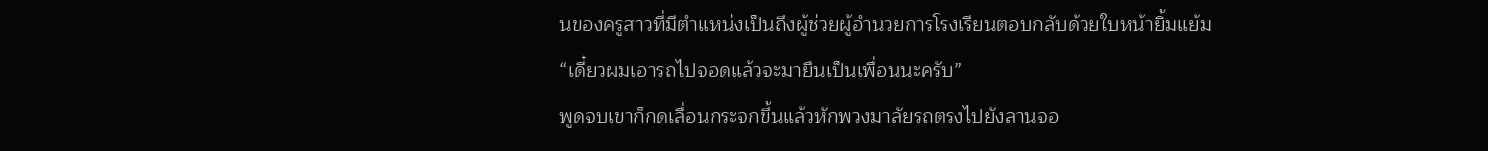นของครูสาวที่มีตำแหน่งเป็นถึงผู้ช่วยผู้อำนวยการโรงเรียนตอบกลับด้วยใบหน้ายิ้มแย้ม
“เดี๋ยวผมเอารถไปจอดแล้วจะมายืนเป็นเพื่อนนะครับ”
พูดจบเขาก็กดเลื่อนกระจกขึ้นแล้วหักพวงมาลัยรถตรงไปยังลานจอ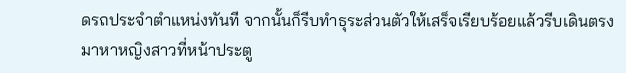ดรถประจำตำแหน่งทันที จากนั้นก็รีบทำธุระส่วนตัวให้เสร็จเรียบร้อยแล้วรีบเดินตรงมาหาหญิงสาวที่หน้าประตู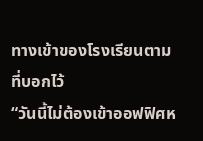ทางเข้าของโรงเรียนตามที่บอกไว้
“วันนี้ไม่ต้องเข้าออฟฟิศห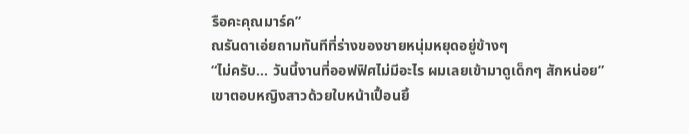รือคะคุณมาร์ค”
ณรันดาเอ่ยถามทันทีที่ร่างของชายหนุ่มหยุดอยู่ข้างๆ
“ไม่ครับ... วันนี้งานที่ออฟฟิศไม่มีอะไร ผมเลยเข้ามาดูเด็กๆ สักหน่อย”
เขาตอบหญิงสาวด้วยใบหน้าเปื้อนยิ้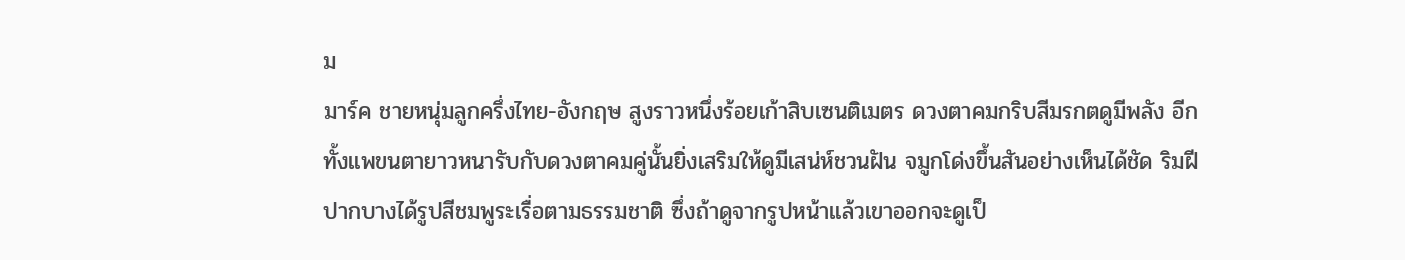ม
มาร์ค ชายหนุ่มลูกครึ่งไทย-อังกฤษ สูงราวหนึ่งร้อยเก้าสิบเซนติเมตร ดวงตาคมกริบสีมรกตดูมีพลัง อีกทั้งแพขนตายาวหนารับกับดวงตาคมคู่นั้นยิ่งเสริมให้ดูมีเสน่ห์ชวนฝัน จมูกโด่งขึ้นสันอย่างเห็นได้ชัด ริมฝีปากบางได้รูปสีชมพูระเรื่อตามธรรมชาติ ซึ่งถ้าดูจากรูปหน้าแล้วเขาออกจะดูเป็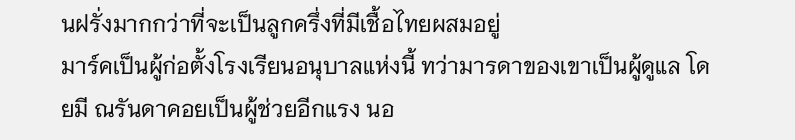นฝรั่งมากกว่าที่จะเป็นลูกครึ่งที่มีเชื้อไทยผสมอยู่
มาร์คเป็นผู้ก่อตั้งโรงเรียนอนุบาลแห่งนี้ ทว่ามารดาของเขาเป็นผู้ดูแล โดยมี ณรันดาคอยเป็นผู้ช่วยอีกแรง นอ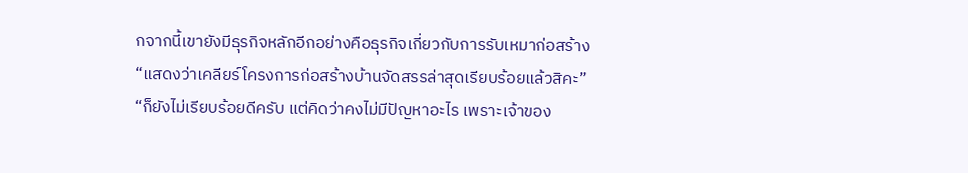กจากนี้เขายังมีธุรกิจหลักอีกอย่างคือธุรกิจเกี่ยวกับการรับเหมาก่อสร้าง
“แสดงว่าเคลียร์โครงการก่อสร้างบ้านจัดสรรล่าสุดเรียบร้อยแล้วสิคะ”
“ก็ยังไม่เรียบร้อยดีครับ แต่คิดว่าคงไม่มีปัญหาอะไร เพราะเจ้าของ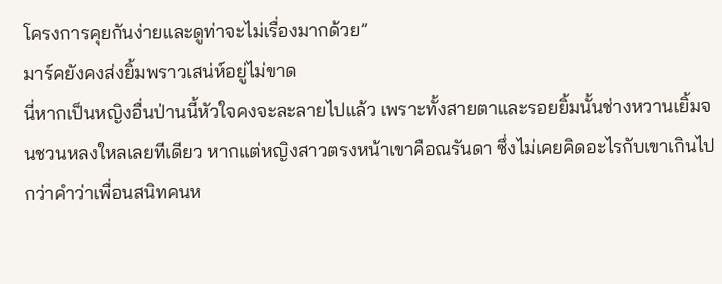โครงการคุยกันง่ายและดูท่าจะไม่เรื่องมากด้วย”
มาร์คยังคงส่งยิ้มพราวเสน่ห์อยู่ไม่ขาด
นี่หากเป็นหญิงอื่นป่านนี้หัวใจคงจะละลายไปแล้ว เพราะทั้งสายตาและรอยยิ้มนั้นช่างหวานเยิ้มจนชวนหลงใหลเลยทีเดียว หากแต่หญิงสาวตรงหน้าเขาคือณรันดา ซึ่งไม่เคยคิดอะไรกับเขาเกินไปกว่าคำว่าเพื่อนสนิทคนห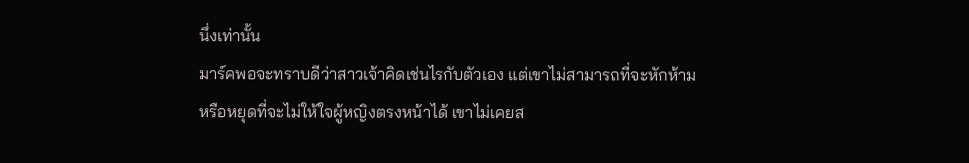นึ่งเท่านั้น
มาร์คพอจะทราบดีว่าสาวเจ้าคิดเช่นไรกับตัวเอง แต่เขาไม่สามารถที่จะหักห้ามหรือหยุดที่จะไม่ให้ใจผู้หญิงตรงหน้าได้ เขาไม่เคยส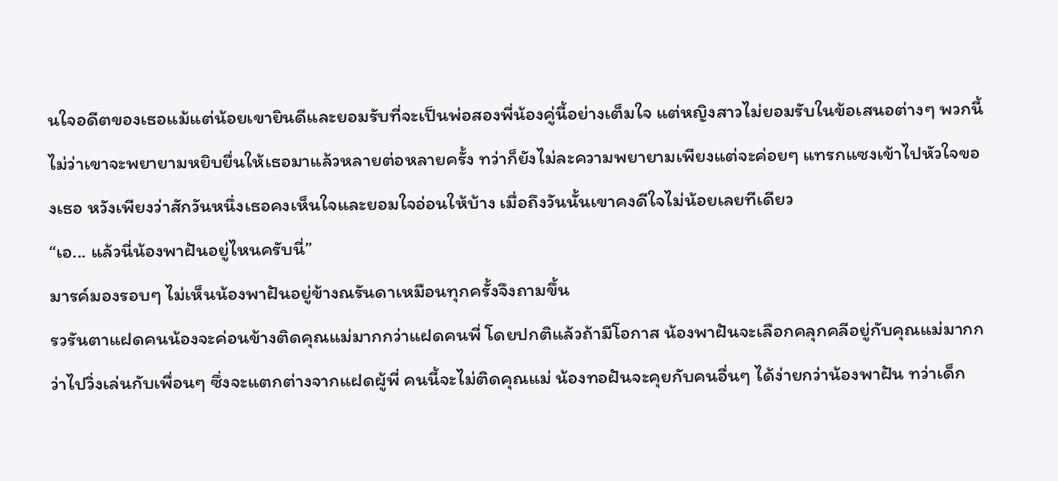นใจอดีตของเธอแม้แต่น้อยเขายินดีและยอมรับที่จะเป็นพ่อสองพี่น้องคู่นี้อย่างเต็มใจ แต่หญิงสาวไม่ยอมรับในข้อเสนอต่างๆ พวกนี้ ไม่ว่าเขาจะพยายามหยิบยื่นให้เธอมาแล้วหลายต่อหลายครั้ง ทว่าก็ยังไม่ละความพยายามเพียงแต่จะค่อยๆ แทรกแซงเข้าไปหัวใจของเธอ หวังเพียงว่าสักวันหนึ่งเธอคงเห็นใจและยอมใจอ่อนให้บ้าง เมื่อถึงวันนั้นเขาคงดีใจไม่น้อยเลยทีเดียว
“เอ... แล้วนี่น้องพาฝันอยู่ไหนครับนี่”
มารค์มองรอบๆ ไม่เห็นน้องพาฝันอยู่ข้างณรันดาเหมือนทุกครั้งจึงถามขึ้น
รวรันตาแฝดคนน้องจะค่อนข้างติดคุณแม่มากกว่าแฝดคนพี่ โดยปกติแล้วถ้ามีโอกาส น้องพาฝันจะเลือกคลุกคลีอยู่กับคุณแม่มากกว่าไปวิ่งเล่นกับเพื่อนๆ ซึ่งจะแตกต่างจากแฝดผู้พี่ คนนี้จะไม่ติดคุณแม่ น้องทอฝันจะคุยกับคนอื่นๆ ได้ง่ายกว่าน้องพาฝัน ทว่าเด็ก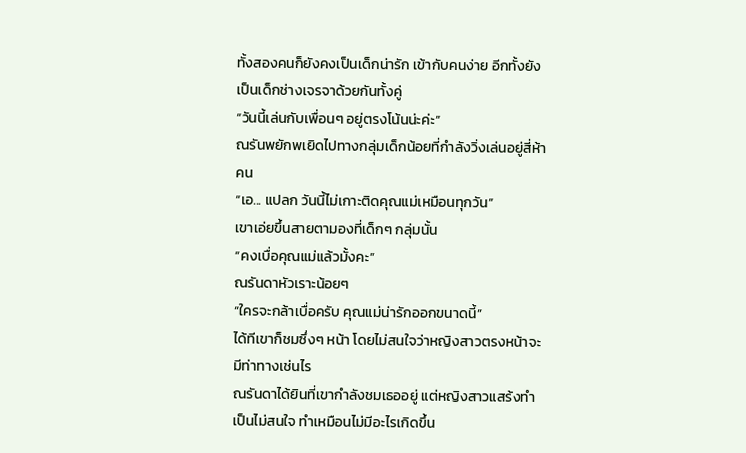ทั้งสองคนก็ยังคงเป็นเด็กน่ารัก เข้ากับคนง่าย อีกทั้งยังเป็นเด็กช่างเจรจาด้วยกันทั้งคู่
“วันนี้เล่นกับเพื่อนๆ อยู่ตรงโน้นน่ะค่ะ”
ณรันพยักพเยิดไปทางกลุ่มเด็กน้อยที่กำลังวิ่งเล่นอยู่สี่ห้าคน
“เอ... แปลก วันนี้ไม่เกาะติดคุณแม่เหมือนทุกวัน”
เขาเอ่ยขึ้นสายตามองที่เด็กๆ กลุ่มนั้น
“คงเบื่อคุณแม่แล้วมั้งคะ”
ณรันดาหัวเราะน้อยๆ
“ใครจะกล้าเบื่อครับ คุณแม่น่ารักออกขนาดนี้”
ได้ทีเขาก็ชมซึ่งๆ หน้า โดยไม่สนใจว่าหญิงสาวตรงหน้าจะมีท่าทางเช่นไร
ณรันดาได้ยินที่เขากำลังชมเธออยู่ แต่หญิงสาวแสร้งทำเป็นไม่สนใจ ทำเหมือนไม่มีอะไรเกิดขึ้น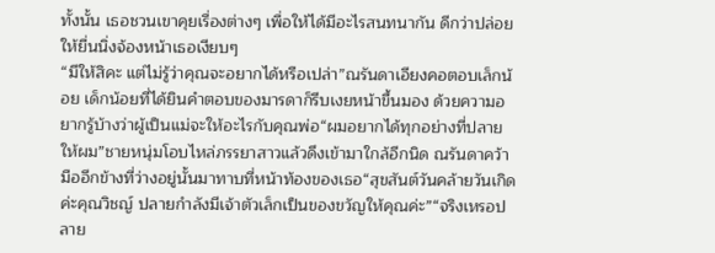ทั้งนั้น เธอชวนเขาคุยเรื่องต่างๆ เพื่อให้ได้มีอะไรสนทนากัน ดีกว่าปล่อยให้ยื่นนิ่งจ้องหน้าเธอเงียบๆ
“มีให้สิคะ แต่ไม่รู้ว่าคุณจะอยากได้หรือเปล่า”ณรันดาเอียงคอตอบเล็กน้อย เด็กน้อยที่ได้ยินคำตอบของมารดาก็รีบเงยหน้าขึ้นมอง ด้วยความอยากรู้บ้างว่าผู้เป็นแม่จะให้อะไรกับคุณพ่อ“ผมอยากได้ทุกอย่างที่ปลายให้ผม”ชายหนุ่มโอบไหล่ภรรยาสาวแล้วดึงเข้ามาใกล้อีกนิด ณรันดาคว้ามืออีกข้างที่ว่างอยู่นั้นมาทาบที่หน้าท้องของเธอ“สุขสันต์วันคล้ายวันเกิดค่ะคุณวิชญ์ ปลายกำลังมีเจ้าตัวเล็กเป็นของขวัญให้คุณค่ะ”“จริงเหรอปลาย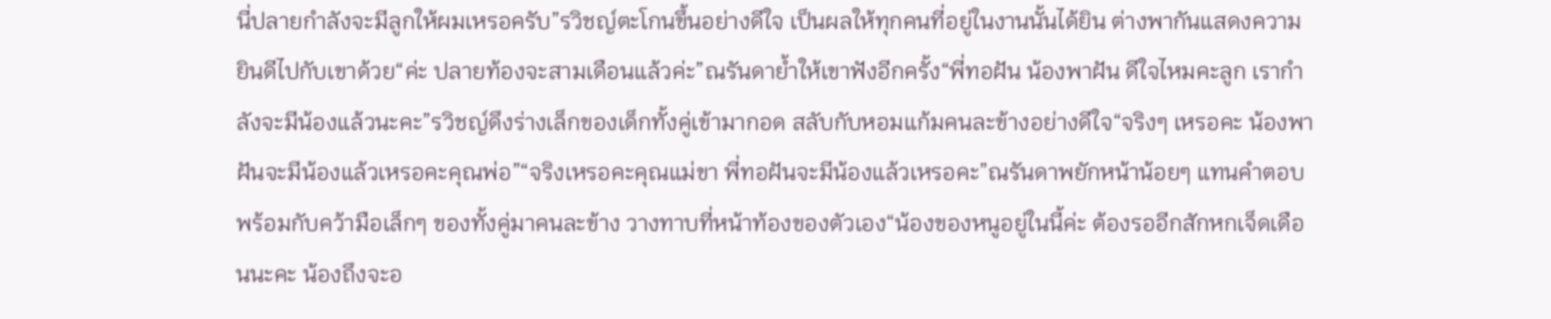นี่ปลายกำลังจะมีลูกให้ผมเหรอครับ”รวิชญ์ตะโกนขึ้นอย่างดีใจ เป็นผลให้ทุกคนที่อยู่ในงานนั้นได้ยิน ต่างพากันแสดงความยินดีไปกับเขาด้วย“ค่ะ ปลายท้องจะสามเดือนแล้วค่ะ”ณรันดาย้ำให้เขาฟังอีกครั้ง“พี่ทอฝัน น้องพาฝัน ดีใจไหมคะลูก เรากำลังจะมีน้องแล้วนะคะ”รวิชญ์ดึงร่างเล็กของเด็กทั้งคู่เข้ามากอด สลับกับหอมแก้มคนละข้างอย่างดีใจ“จริงๆ เหรอคะ น้องพาฝันจะมีน้องแล้วเหรอคะคุณพ่อ”“จริงเหรอคะคุณแม่ขา พี่ทอฝันจะมีน้องแล้วเหรอคะ”ณรันดาพยักหน้าน้อยๆ แทนคำตอบ พร้อมกับคว้ามือเล็กๆ ของทั้งคู่มาคนละข้าง วางทาบที่หน้าท้องของตัวเอง“น้องของหนูอยู่ในนี้ค่ะ ต้องรออีกสักหกเจ็ดเดือนนะคะ น้องถึงจะอ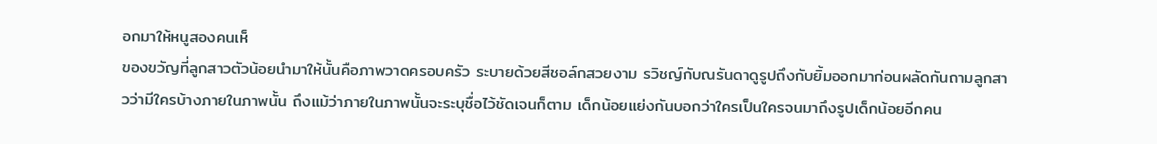อกมาให้หนูสองคนเห็
ของขวัญที่ลูกสาวตัวน้อยนำมาให้นั้นคือภาพวาดครอบครัว ระบายด้วยสีชอล์กสวยงาม รวิชญ์กับณรันดาดูรูปถึงกับยิ้มออกมาก่อนผลัดกันถามลูกสาวว่ามีใครบ้างภายในภาพนั้น ถึงแม้ว่าภายในภาพนั้นจะระบุชื่อไว้ชัดเจนก็ตาม เด็กน้อยแย่งกันบอกว่าใครเป็นใครจนมาถึงรูปเด็กน้อยอีกคน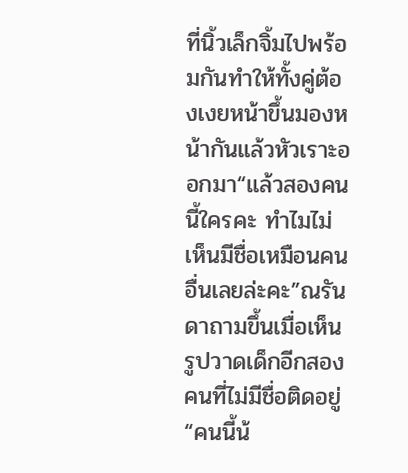ที่นิ้วเล็กจิ้มไปพร้อมกันทำให้ทั้งคู่ต้องเงยหน้าขึ้นมองหน้ากันแล้วหัวเราะออกมา“แล้วสองคนนี้ใครคะ ทำไมไม่เห็นมีชื่อเหมือนคนอื่นเลยล่ะคะ”ณรันดาถามขึ้นเมื่อเห็นรูปวาดเด็กอีกสองคนที่ไม่มีชื่อติดอยู่“คนนี้น้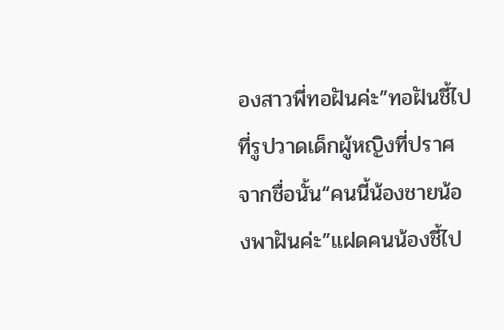องสาวพี่ทอฝันค่ะ”ทอฝันชี้ไปที่รูปวาดเด็กผู้หญิงที่ปราศจากชื่อนั้น“คนนี้น้องชายน้องพาฝันค่ะ”แฝดคนน้องชี้ไป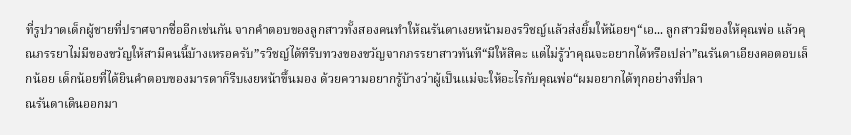ที่รูปวาดเด็กผู้ชายที่ปราศจากชื่ออีกเช่นกัน จากคำตอบของลูกสาวทั้งสองคนทำให้ณรันดาเงยหน้ามองรวิชญ์แล้วส่งยิ้มให้น้อยๆ“เอ... ลูกสาวมีของให้คุณพ่อ แล้วคุณภรรยาไม่มีของขวัญให้สามีคนนี้บ้างเหรอครับ”รวิชญ์ได้ทีรีบทวงของขวัญจากภรรยาสาวทันที“มีให้สิคะ แต่ไม่รู้ว่าคุณจะอยากได้หรือเปล่า”ณรันดาเอียงคอตอบเล็กน้อย เด็กน้อยที่ได้ยินคำตอบของมารดาก็รีบเงยหน้าขึ้นมอง ด้วยความอยากรู้บ้างว่าผู้เป็นแม่จะให้อะไรกับคุณพ่อ“ผมอยากได้ทุกอย่างที่ปลา
ณรันดาเดินออกมา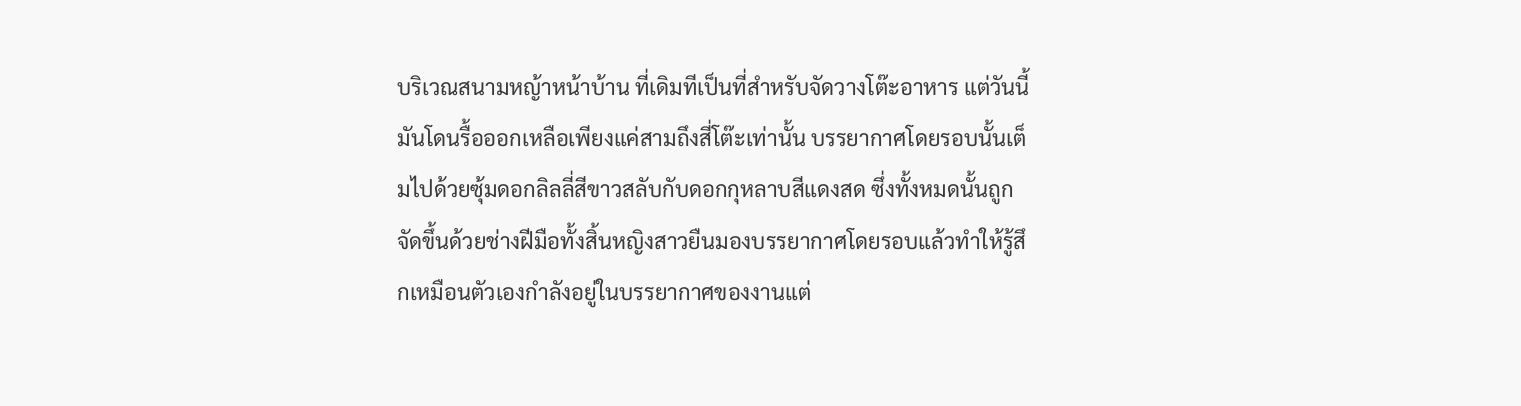บริเวณสนามหญ้าหน้าบ้าน ที่เดิมทีเป็นที่สำหรับจัดวางโต๊ะอาหาร แต่วันนี้มันโดนรื้อออกเหลือเพียงแค่สามถึงสี่โต๊ะเท่านั้น บรรยากาศโดยรอบนั้นเต็มไปด้วยซุ้มดอกลิลลี่สีขาวสลับกับดอกกุหลาบสีแดงสด ซึ่งทั้งหมดนั้นถูกจัดขึ้นด้วยช่างฝีมือทั้งสิ้นหญิงสาวยืนมองบรรยากาศโดยรอบแล้วทำให้รู้สึกเหมือนตัวเองกำลังอยู่ในบรรยากาศของงานแต่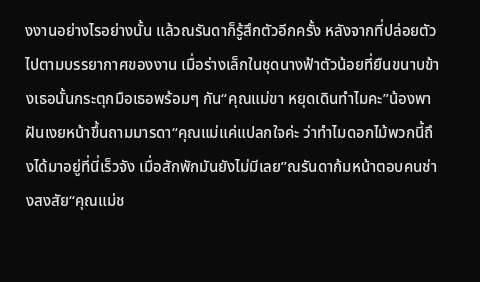งงานอย่างไรอย่างนั้น แล้วณรันดาก็รู้สึกตัวอีกครั้ง หลังจากที่ปล่อยตัวไปตามบรรยากาศของงาน เมื่อร่างเล็กในชุดนางฟ้าตัวน้อยที่ยืนขนาบข้างเธอนั้นกระตุกมือเธอพร้อมๆ กัน“คุณแม่ขา หยุดเดินทำไมคะ”น้องพาฝันเงยหน้าขึ้นถามมารดา“คุณแม่แค่แปลกใจค่ะ ว่าทำไมดอกไม้พวกนี้ถึงได้มาอยู่ที่นี่เร็วจัง เมื่อสักพักมันยังไม่มีเลย”ณรันดาก้มหน้าตอบคนช่างสงสัย“คุณแม่ช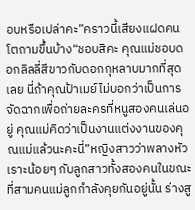อบหรือเปล่าคะ”คราวนี้เสียงแฝดคนโตถามขึ้นบ้าง“ชอบสิคะ คุณแม่ชอบดอกลิลลี่สีขาวกับดอกกุหลาบมากที่สุดเลย นี่ถ้าคุณป้าเมย์ไม่บอกว่าเป็นการจัดฉากเพื่อถ่ายละครที่หนูสองคนเล่นอยู่ คุณแม่คิดว่าเป็นงานแต่งงานของคุณแม่แล้วนะคะนี่”หญิงสาวว่าพลางหัวเราะน้อยๆ กับลูกสาวทั้งสองคนในขณะที่สามคนแม่ลูกกำลังคุยกันอยู่นั้น ร่างสู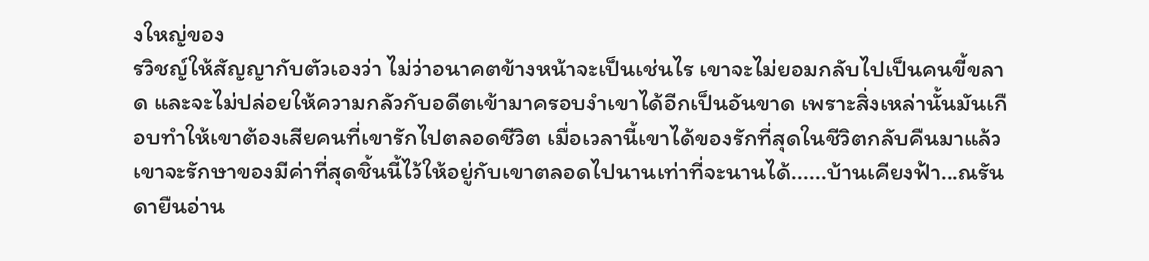งใหญ่ของ
รวิชญ์ให้สัญญากับตัวเองว่า ไม่ว่าอนาคตข้างหน้าจะเป็นเช่นไร เขาจะไม่ยอมกลับไปเป็นคนขี้ขลาด และจะไม่ปล่อยให้ความกลัวกับอดีตเข้ามาครอบงำเขาได้อีกเป็นอันขาด เพราะสิ่งเหล่านั้นมันเกือบทำให้เขาต้องเสียคนที่เขารักไปตลอดชีวิต เมื่อเวลานี้เขาได้ของรักที่สุดในชีวิตกลับคืนมาแล้ว เขาจะรักษาของมีค่าที่สุดชิ้นนี้ไว้ให้อยู่กับเขาตลอดไปนานเท่าที่จะนานได้......บ้านเคียงฟ้า...ณรันดายืนอ่าน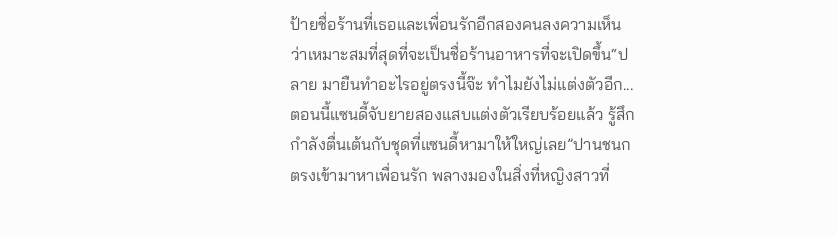ป้ายชื่อร้านที่เธอและเพื่อนรักอีกสองคนลงความเห็นว่าเหมาะสมที่สุดที่จะเป็นชื่อร้านอาหารที่จะเปิดขึ้น“ปลาย มายืนทำอะไรอยู่ตรงนี้จ๊ะ ทำไมยังไม่แต่งตัวอีก... ตอนนี้แซนดี้จับยายสองแสบแต่งตัวเรียบร้อยแล้ว รู้สึกกำลังตื่นเต้นกับชุดที่แซนดี้หามาให้ใหญ่เลย”ปานชนกตรงเข้ามาหาเพื่อนรัก พลางมองในสิ่งที่หญิงสาวที่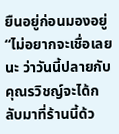ยืนอยู่ก่อนมองอยู่“ไม่อยากจะเชื่อเลยนะ ว่าวันนี้ปลายกับคุณรวิชญ์จะได้กลับมาที่ร้านนี้ด้ว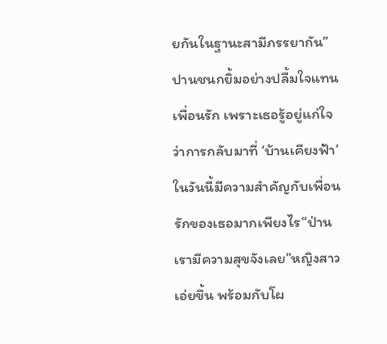ยกันในฐานะสามีภรรยากัน”ปานชนกยิ้มอย่างปลื้มใจแทนเพื่อนรัก เพราะเธอรู้อยู่แก่ใจว่าการกลับมาที่ ‘บ้านเคียงฟ้า’ ในวันนี้มีความสำคัญกับเพื่อนรักของเธอมากเพียงไร“ป่าน เรามีความสุขจังเลย”หญิงสาวเอ่ยขึ้น พร้อมกับโผ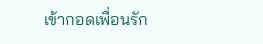เข้ากอดเพื่อนรัก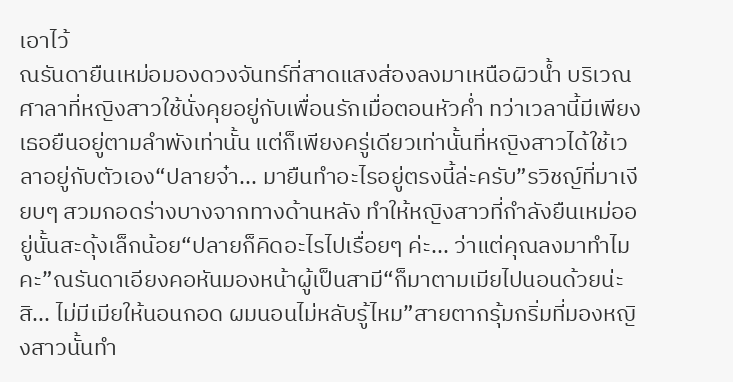เอาไว้
ณรันดายืนเหม่อมองดวงจันทร์ที่สาดแสงส่องลงมาเหนือผิวน้ำ บริเวณศาลาที่หญิงสาวใช้นั่งคุยอยู่กับเพื่อนรักเมื่อตอนหัวค่ำ ทว่าเวลานี้มีเพียงเธอยืนอยู่ตามลำพังเท่านั้น แต่ก็เพียงครู่เดียวเท่านั้นที่หญิงสาวได้ใช้เวลาอยู่กับตัวเอง“ปลายจ๋า... มายืนทำอะไรอยู่ตรงนี้ล่ะครับ”รวิชญ์ที่มาเงียบๆ สวมกอดร่างบางจากทางด้านหลัง ทำให้หญิงสาวที่กำลังยืนเหม่ออยู่นั้นสะดุ้งเล็กน้อย“ปลายก็คิดอะไรไปเรื่อยๆ ค่ะ... ว่าแต่คุณลงมาทำไมคะ”ณรันดาเอียงคอหันมองหน้าผู้เป็นสามี“ก็มาตามเมียไปนอนด้วยน่ะสิ... ไม่มีเมียให้นอนกอด ผมนอนไม่หลับรู้ไหม”สายตากรุ้มกริ่มที่มองหญิงสาวนั้นทำ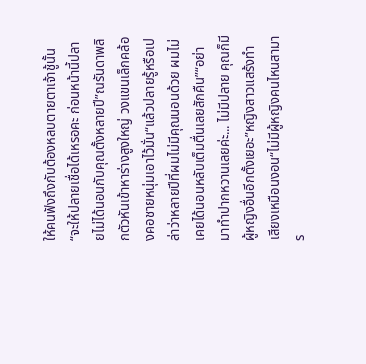ให้คนฟังถึงกับต้องหลบตายตาเจ้าชู้นั้น“จะให้ปลายเชื่อได้เหรอคะ ก่อนหน้านี้ปลายไม่ได้นอนกับคุณตั้งหลายปี”ณรันดาพลิกตัวหันเข้าหาร่างสูงใหญ่ วงแขนเล็กคล้องคอชายหนุ่มเอาไว้มั่น“แล้วปลายรู้หรือเปล่าว่าหลายปีที่ผมไม่มีคุณนอนด้วย ผมไม่เคยได้นอนหลับเต็มตื่นเลยสักคืน”“อย่ามาทำปากหวานเลยค่ะ... ไม่มีปลาย คุณก็มีผู้หญิงอื่นอีกตั้งเยอะ”หญิงสาวแสร้งทำเสียงเหมือนงอน“ไม่มีผู้หญิงคนไหนสามาร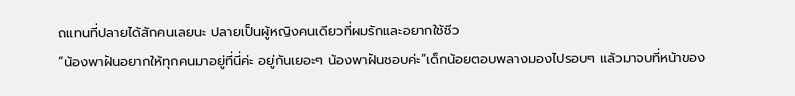ถแทนที่ปลายได้สักคนเลยนะ ปลายเป็นผู้หญิงคนเดียวที่ผมรักและอยากใช้ชีว
“น้องพาฝันอยากให้ทุกคนมาอยู่ที่นี่ค่ะ อยู่กันเยอะๆ น้องพาฝันชอบค่ะ”เด็กน้อยตอบพลางมองไปรอบๆ แล้วมาจบที่หน้าของ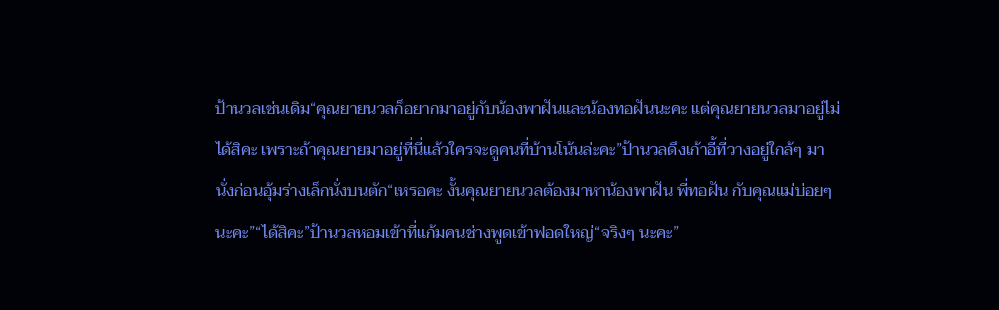ป้านวลเช่นเดิม“คุณยายนวลก็อยากมาอยู่กับน้องพาฝันและน้องทอฝันนะคะ แต่คุณยายนวลมาอยู่ไม่ได้สิคะ เพราะถ้าคุณยายมาอยู่ที่นี่แล้วใครจะดูคนที่บ้านโน้นล่ะคะ”ป้านวลดึงเก้าอี้ที่วางอยู่ใกล้ๆ มานั่งก่อนอุ้มร่างเล็กนั่งบนตัก“เหรอคะ งั้นคุณยายนวลต้องมาหาน้องพาฝัน พี่ทอฝัน กับคุณแม่บ่อยๆ นะคะ”“ได้สิคะ”ป้านวลหอมเข้าที่แก้มคนช่างพูดเข้าฟอดใหญ่“จริงๆ นะคะ”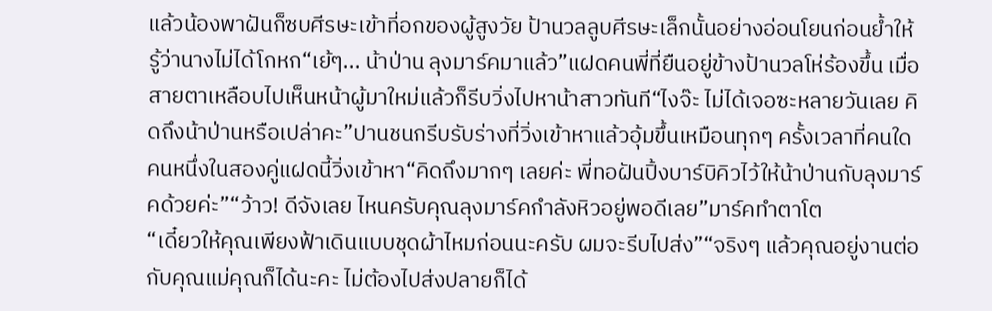แล้วน้องพาฝันก็ซบศีรษะเข้าที่อกของผู้สูงวัย ป้านวลลูบศีรษะเล็กนั้นอย่างอ่อนโยนก่อนย้ำให้รู้ว่านางไม่ได้โกหก“เย้ๆ... น้าป่าน ลุงมาร์คมาแล้ว”แฝดคนพี่ที่ยืนอยู่ข้างป้านวลโห่ร้องขึ้น เมื่อสายตาเหลือบไปเห็นหน้าผู้มาใหม่แล้วก็รีบวิ่งไปหาน้าสาวทันที“ไงจ๊ะ ไม่ได้เจอซะหลายวันเลย คิดถึงน้าป่านหรือเปล่าคะ”ปานชนกรีบรับร่างที่วิ่งเข้าหาแล้วอุ้มขึ้นเหมือนทุกๆ ครั้งเวลาที่คนใดคนหนึ่งในสองคู่แฝดนี้วิ่งเข้าหา“คิดถึงมากๆ เลยค่ะ พี่ทอฝันปิ้งบาร์บิคิวไว้ให้น้าป่านกับลุงมาร์คด้วยค่ะ”“ว้าว! ดีจังเลย ไหนครับคุณลุงมาร์คกำลังหิวอยู่พอดีเลย”มาร์คทำตาโต
“เดี๋ยวให้คุณเพียงฟ้าเดินแบบชุดผ้าไหมก่อนนะครับ ผมจะรีบไปส่ง”“จริงๆ แล้วคุณอยู่งานต่อกับคุณแม่คุณก็ได้นะคะ ไม่ต้องไปส่งปลายก็ได้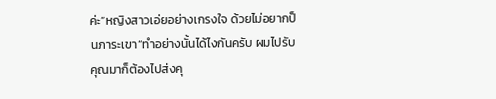ค่ะ”หญิงสาวเอ่ยอย่างเกรงใจ ด้วยไม่อยากป็นภาระเขา“ทำอย่างนั้นได้ไงกันครับ ผมไปรับคุณมาก็ต้องไปส่งคุ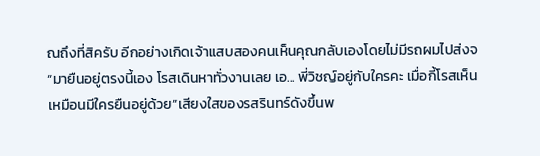ณถึงที่สิครับ อีกอย่างเกิดเจ้าแสบสองคนเห็นคุณกลับเองโดยไม่มีรถผมไปส่งจ
“มายืนอยู่ตรงนี้เอง โรสเดินหาทั่วงานเลย เอ... พี่วิชญ์อยู่กับใครคะ เมื่อกี้โรสเห็นเหมือนมีใครยืนอยู่ด้วย”เสียงใสของรสรินทร์ดังขึ้นพ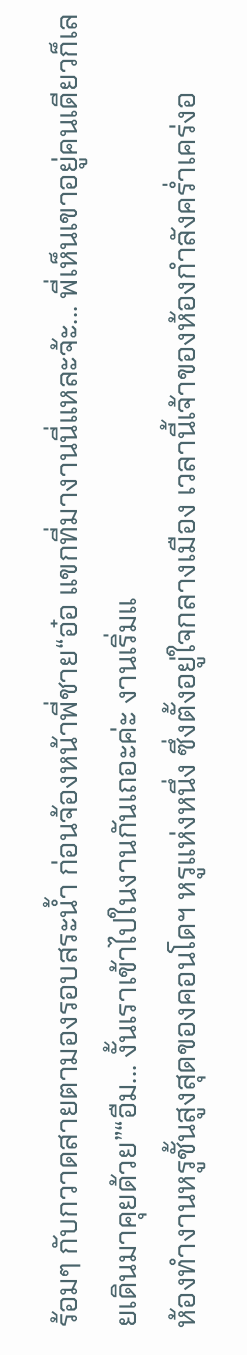ร้อมๆ กับกวาดสายตามองรอบสระน้ำ ก่อนจ้องหน้าพี่ชาย“อ๋อ แขกที่มางานนี่แหละจ้ะ... พี่เห็นเขาอยู่คนเดียวก็เลยเดินมาคุยด้วย”“อืม... งั้นเราเข้าไปในงานกันเถอะค่ะ งานเริ่มแ
ห้องทำงานหรูชั้นสูงสุดของคอนโดฯ หรูแห่งหนึ่ง ซึ่งตั้งอยู่ใจกลางเมือง เวลานี้เจ้าของห้องกำลังคร่ำเคร่งอ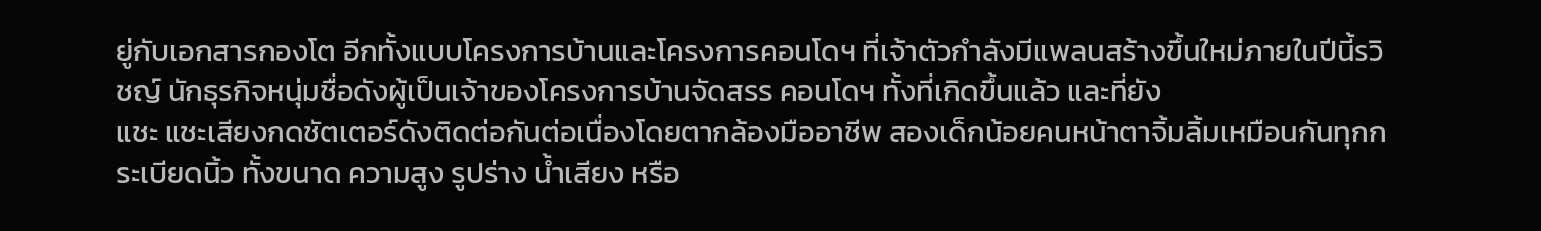ยู่กับเอกสารกองโต อีกทั้งแบบโครงการบ้านและโครงการคอนโดฯ ที่เจ้าตัวกำลังมีแพลนสร้างขึ้นใหม่ภายในปีนี้รวิชญ์ นักธุรกิจหนุ่มชื่อดังผู้เป็นเจ้าของโครงการบ้านจัดสรร คอนโดฯ ทั้งที่เกิดขึ้นแล้ว และที่ยัง
แชะ แชะเสียงกดชัตเตอร์ดังติดต่อกันต่อเนื่องโดยตากล้องมืออาชีพ สองเด็กน้อยคนหน้าตาจิ้มลิ้มเหมือนกันทุกกระเบียดนิ้ว ทั้งขนาด ความสูง รูปร่าง น้ำเสียง หรือ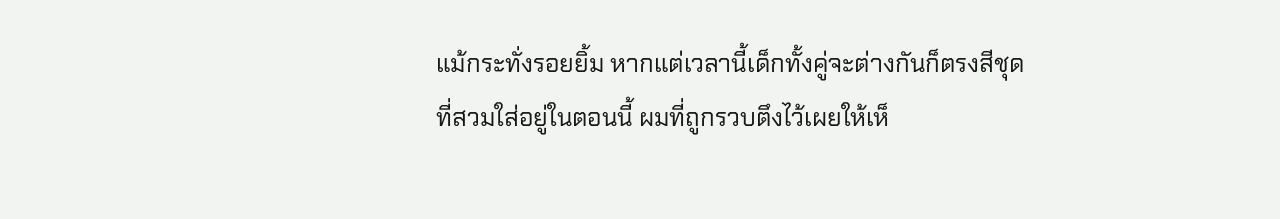แม้กระทั่งรอยยิ้ม หากแต่เวลานี้เด็กทั้งคู่จะต่างกันก็ตรงสีชุดที่สวมใส่อยู่ในตอนนี้ ผมที่ถูกรวบตึงไว้เผยให้เห็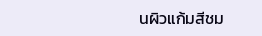นผิวแก้มสีชม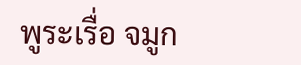พูระเรื่อ จมูก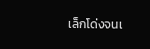เล็กโด่งจนเ